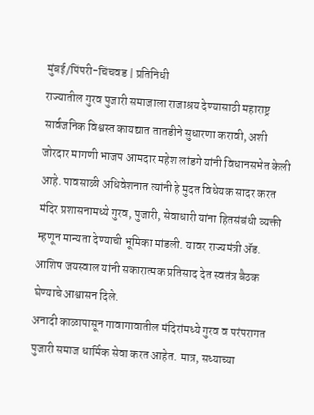मुंबई/पिंपरी-चिंचवड | प्रतिनिधी
राज्यातील गुरव पुजारी समाजाला राजाश्रय देण्यासाठी महाराष्ट्र सार्वजनिक विश्वस्त कायद्यात तातडीने सुधारणा करावी, अशी जोरदार मागणी भाजप आमदार महेश लांडगे यांनी विधानसभेत केली आहे. पावसाळी अधिवेशनात त्यांनी हे मुदत विधेयक सादर करत मंदिर प्रशासनामध्ये गुरव, पुजारी, सेवाधारी यांना हितसंबंधी व्यक्ती म्हणून मान्यता देण्याची भूमिका मांडली. यावर राज्यमंत्री ॲड. आशिष जयस्वाल यांनी सकारात्मक प्रतिसाद देत स्वतंत्र बैठक घेण्याचे आश्वासन दिले.
अनादी काळापासून गावागावातील मंदिरांमध्ये गुरव व परंपरागत पुजारी समाज धार्मिक सेवा करत आहेत. मात्र, सध्याच्या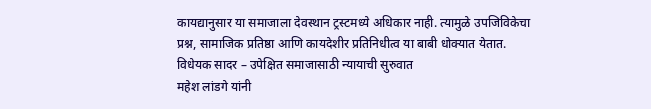कायद्यानुसार या समाजाला देवस्थान ट्रस्टमध्ये अधिकार नाही. त्यामुळे उपजिविकेचा प्रश्न, सामाजिक प्रतिष्ठा आणि कायदेशीर प्रतिनिधीत्व या बाबी धोक्यात येतात.
विधेयक सादर – उपेक्षित समाजासाठी न्यायाची सुरुवात
महेश लांडगे यांनी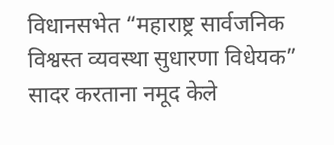विधानसभेत “महाराष्ट्र सार्वजनिक विश्वस्त व्यवस्था सुधारणा विधेयक” सादर करताना नमूद केले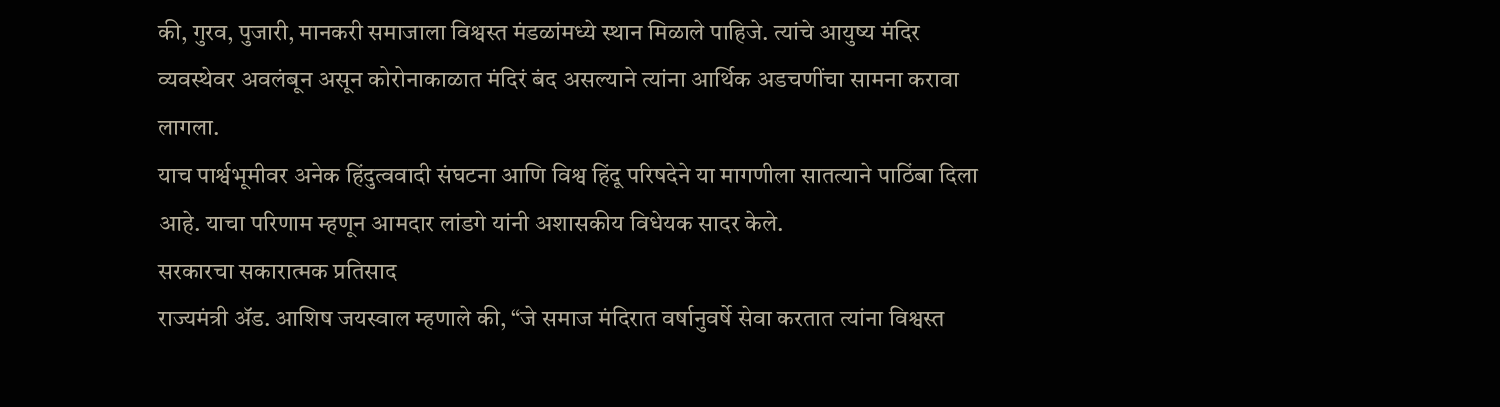की, गुरव, पुजारी, मानकरी समाजाला विश्वस्त मंडळांमध्ये स्थान मिळाले पाहिजे. त्यांचे आयुष्य मंदिर व्यवस्थेवर अवलंबून असून कोरोनाकाळात मंदिरं बंद असल्याने त्यांना आर्थिक अडचणींचा सामना करावा लागला.
याच पार्श्वभूमीवर अनेक हिंदुत्ववादी संघटना आणि विश्व हिंदू परिषदेने या मागणीला सातत्याने पाठिंबा दिला आहे. याचा परिणाम म्हणून आमदार लांडगे यांनी अशासकीय विधेयक सादर केले.
सरकारचा सकारात्मक प्रतिसाद
राज्यमंत्री ॲड. आशिष जयस्वाल म्हणाले की, “जे समाज मंदिरात वर्षानुवर्षे सेवा करतात त्यांना विश्वस्त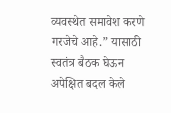व्यवस्थेत समावेश करणे गरजेचे आहे.” यासाठी स्वतंत्र बैठक घेऊन अपेक्षित बदल केले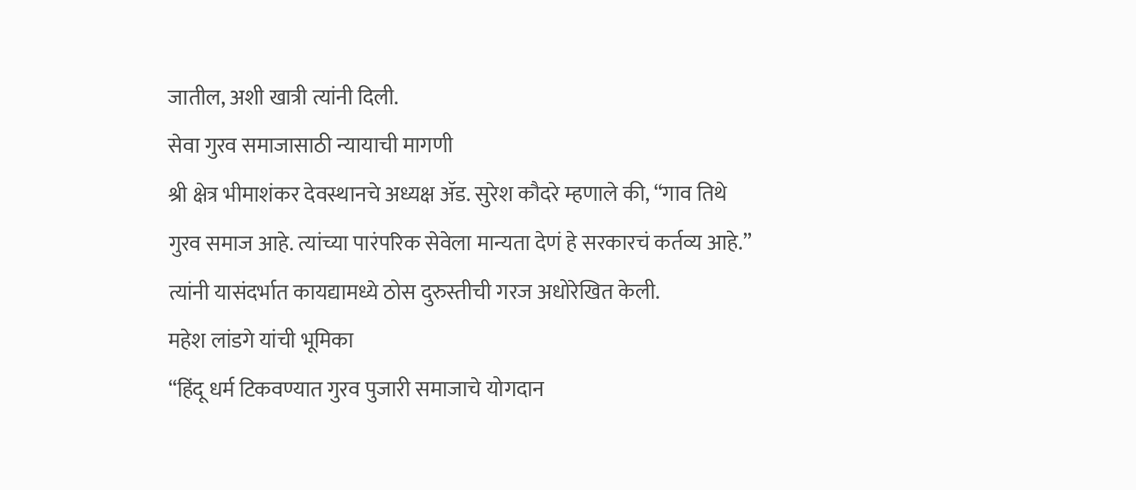जातील, अशी खात्री त्यांनी दिली.
सेवा गुरव समाजासाठी न्यायाची मागणी
श्री क्षेत्र भीमाशंकर देवस्थानचे अध्यक्ष ॲड. सुरेश कौदरे म्हणाले की, “गाव तिथे गुरव समाज आहे. त्यांच्या पारंपरिक सेवेला मान्यता देणं हे सरकारचं कर्तव्य आहे.” त्यांनी यासंदर्भात कायद्यामध्ये ठोस दुरुस्तीची गरज अधोरेखित केली.
महेश लांडगे यांची भूमिका
“हिंदू धर्म टिकवण्यात गुरव पुजारी समाजाचे योगदान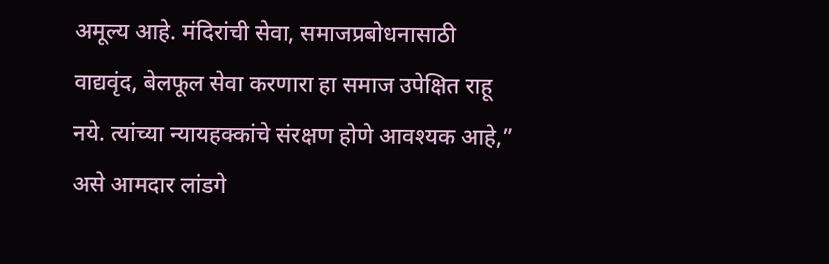अमूल्य आहे. मंदिरांची सेवा, समाजप्रबोधनासाठी वाद्यवृंद, बेलफूल सेवा करणारा हा समाज उपेक्षित राहू नये. त्यांच्या न्यायहक्कांचे संरक्षण होणे आवश्यक आहे,” असे आमदार लांडगे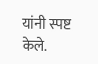यांनी स्पष्ट केले.